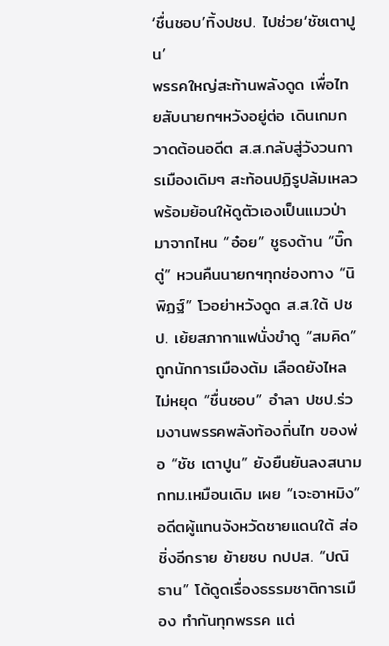‘ชื่นชอบ’ทิ้งปชป. ไปช่วย‘ชัชเตาปูน’
พรรคใหญ่สะท้านพลังดูด เพื่อไทยสับนายกฯหวังอยู่ต่อ เดินเกมกวาดต้อนอดีต ส.ส.กลับสู่วังวนการเมืองเดิมๆ สะท้อนปฏิรูปล้มเหลว พร้อมย้อนให้ดูตัวเองเป็นแมวป่ามาจากไหน “อ๋อย” ชูธงต้าน “บิ๊กตู่” หวนคืนนายกฯทุกช่องทาง “นิพิฏฐ์” โวอย่าหวังดูด ส.ส.ใต้ ปชป. เย้ยสภากาแฟนั่งขำดู “สมคิด” ถูกนักการเมืองต้ม เลือดยังไหลไม่หยุด “ชื่นชอบ” อำลา ปชป.ร่วมงานพรรคพลังท้องถิ่นไท ของพ่อ “ชัช เตาปูน” ยังยืนยันลงสนาม กทม.เหมือนเดิม เผย “เจะอาหมิง” อดีตผู้แทนจังหวัดชายแดนใต้ ส่อชิ่งอีกราย ย้ายซบ กปปส. “ปณิธาน” โต้ดูดเรื่องธรรมชาติการเมือง ทำกันทุกพรรค แต่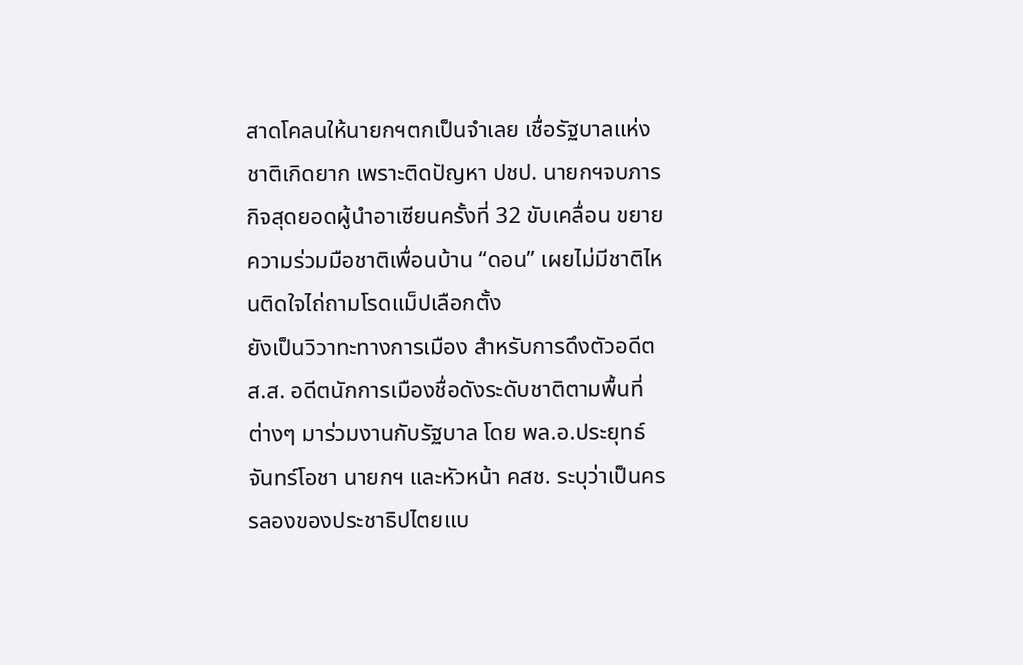สาดโคลนให้นายกฯตกเป็นจำเลย เชื่อรัฐบาลแห่งชาติเกิดยาก เพราะติดปัญหา ปชป. นายกฯจบภารกิจสุดยอดผู้นำอาเซียนครั้งที่ 32 ขับเคลื่อน ขยายความร่วมมือชาติเพื่อนบ้าน “ดอน” เผยไม่มีชาติไหนติดใจไถ่ถามโรดแม็ปเลือกตั้ง
ยังเป็นวิวาทะทางการเมือง สำหรับการดึงตัวอดีต ส.ส. อดีตนักการเมืองชื่อดังระดับชาติตามพื้นที่ ต่างๆ มาร่วมงานกับรัฐบาล โดย พล.อ.ประยุทธ์ จันทร์โอชา นายกฯ และหัวหน้า คสช. ระบุว่าเป็นครรลองของประชาธิปไตยแบ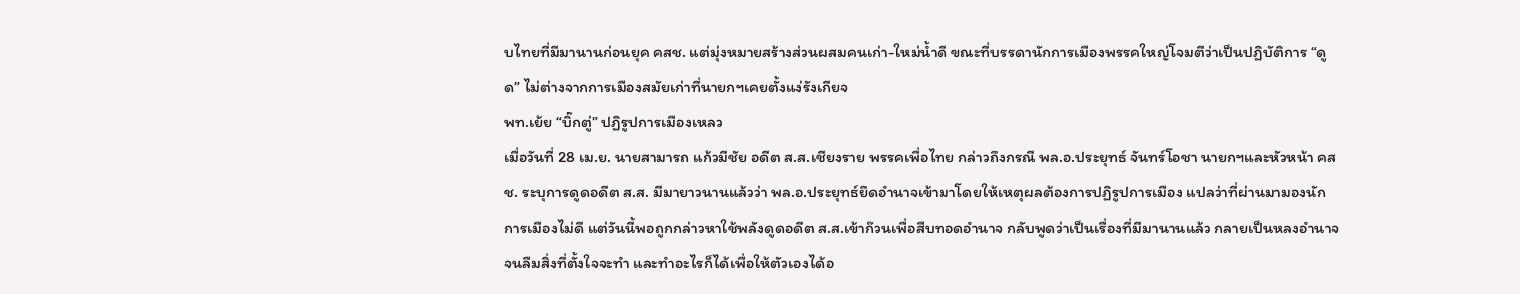บไทยที่มีมานานก่อนยุค คสช. แต่มุ่งหมายสร้างส่วนผสมคนเก่า-ใหม่น้ำดี ขณะที่บรรดานักการเมืองพรรคใหญ่โจมตีว่าเป็นปฏิบัติการ “ดูด” ไม่ต่างจากการเมืองสมัยเก่าที่นายกฯเคยตั้งแง่รังเกียจ
พท.เย้ย “บิ๊กตู่” ปฏิรูปการเมืองเหลว
เมื่อวันที่ 28 เม.ย. นายสามารถ แก้วมีชัย อดีต ส.ส.เชียงราย พรรคเพื่อไทย กล่าวถึงกรณี พล.อ.ประยุทธ์ จันทร์โอชา นายกฯและหัวหน้า คสช. ระบุการดูดอดีต ส.ส. มีมายาวนานแล้วว่า พล.อ.ประยุทธ์ยึดอำนาจเข้ามาโดยให้เหตุผลต้องการปฏิรูปการเมือง แปลว่าที่ผ่านมามองนักการเมืองไม่ดี แต่วันนี้พอถูกกล่าวหาใช้พลังดูดอดีต ส.ส.เข้าก๊วนเพื่อสืบทอดอำนาจ กลับพูดว่าเป็นเรื่องที่มีมานานแล้ว กลายเป็นหลงอำนาจจนลืมสิ่งที่ตั้งใจจะทำ และทำอะไรก็ได้เพื่อให้ตัวเองได้อ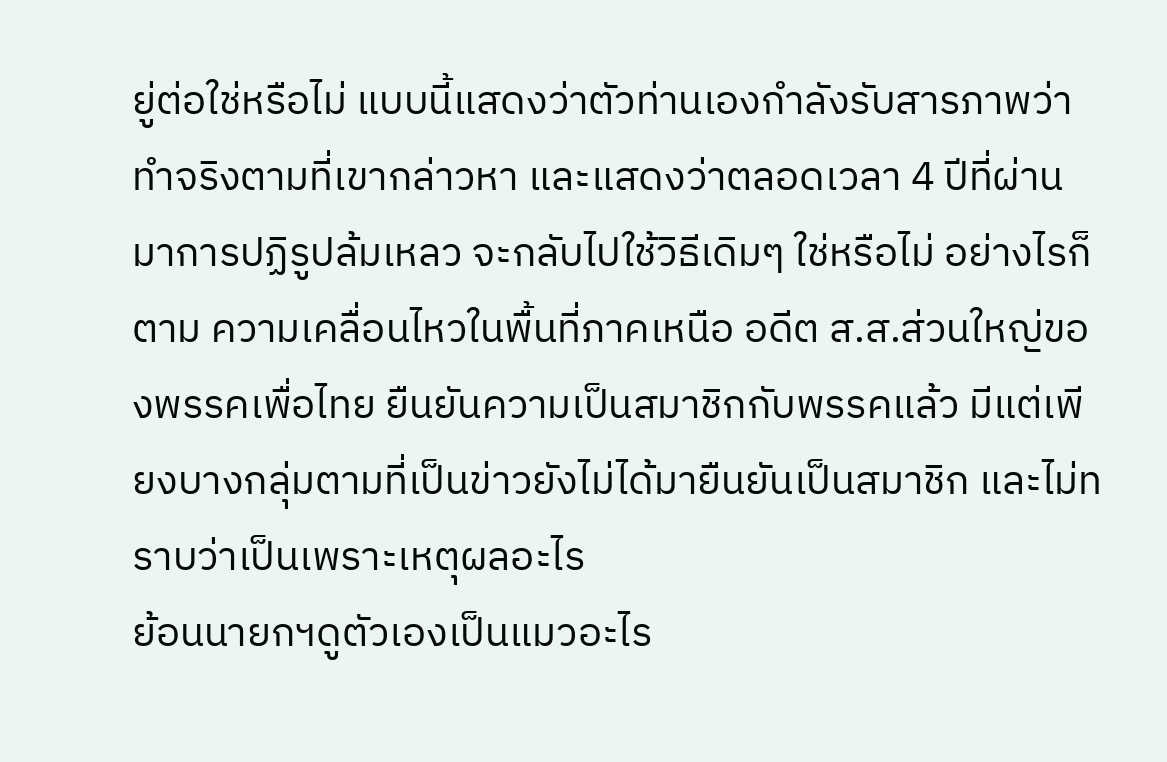ยู่ต่อใช่หรือไม่ แบบนี้แสดงว่าตัวท่านเองกำลังรับสารภาพว่าทำจริงตามที่เขากล่าวหา และแสดงว่าตลอดเวลา 4 ปีที่ผ่านมาการปฏิรูปล้มเหลว จะกลับไปใช้วิธีเดิมๆ ใช่หรือไม่ อย่างไรก็ตาม ความเคลื่อนไหวในพื้นที่ภาคเหนือ อดีต ส.ส.ส่วนใหญ่ของพรรคเพื่อไทย ยืนยันความเป็นสมาชิกกับพรรคแล้ว มีแต่เพียงบางกลุ่มตามที่เป็นข่าวยังไม่ได้มายืนยันเป็นสมาชิก และไม่ทราบว่าเป็นเพราะเหตุผลอะไร
ย้อนนายกฯดูตัวเองเป็นแมวอะไร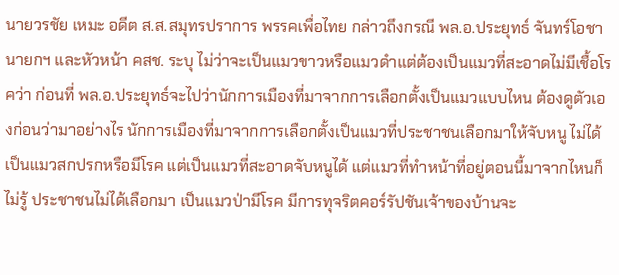นายวรชัย เหมะ อดีต ส.ส.สมุทรปราการ พรรคเพื่อไทย กล่าวถึงกรณี พล.อ.ประยุทธ์ จันทร์โอชา นายกฯ และหัวหน้า คสช. ระบุ ไม่ว่าจะเป็นแมวขาวหรือแมวดำแต่ต้องเป็นแมวที่สะอาดไม่มีเชื้อโรคว่า ก่อนที่ พล.อ.ประยุทธ์จะไปว่านักการเมืองที่มาจากการเลือกตั้งเป็นแมวแบบไหน ต้องดูตัวเองก่อนว่ามาอย่างไร นักการเมืองที่มาจากการเลือกตั้งเป็นแมวที่ประชาชนเลือกมาให้จับหนู ไม่ได้เป็นแมวสกปรกหรือมีโรค แต่เป็นแมวที่สะอาดจับหนูได้ แต่แมวที่ทำหน้าที่อยู่ตอนนี้มาจากไหนก็ไม่รู้ ประชาชนไม่ได้เลือกมา เป็นแมวป่ามีโรค มีการทุจริตคอร์รัปชันเจ้าของบ้านจะ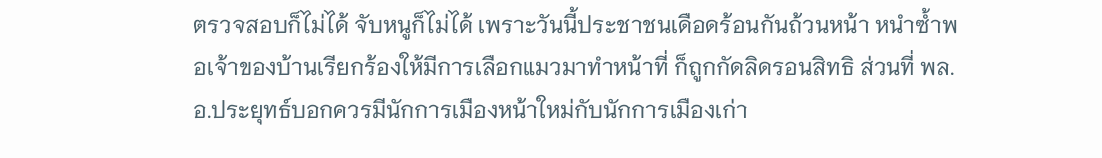ตรวจสอบก็ไม่ได้ จับหนูก็ไม่ได้ เพราะวันนี้ประชาชนเดือดร้อนกันถ้วนหน้า หนำซ้ำพอเจ้าของบ้านเรียกร้องให้มีการเลือกแมวมาทำหน้าที่ ก็ถูกกัดลิดรอนสิทธิ ส่วนที่ พล.อ.ประยุทธ์บอกควรมีนักการเมืองหน้าใหม่กับนักการเมืองเก่า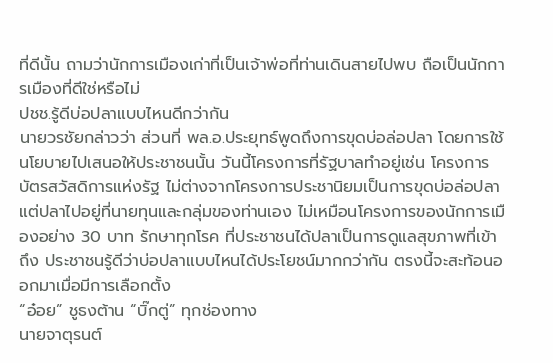ที่ดีนั้น ถามว่านักการเมืองเก่าที่เป็นเจ้าพ่อที่ท่านเดินสายไปพบ ถือเป็นนักการเมืองที่ดีใช่หรือไม่
ปชช.รู้ดีบ่อปลาแบบไหนดีกว่ากัน
นายวรชัยกล่าวว่า ส่วนที่ พล.อ.ประยุทธ์พูดถึงการขุดบ่อล่อปลา โดยการใช้นโยบายไปเสนอให้ประชาชนนั้น วันนี้โครงการที่รัฐบาลทำอยู่เช่น โครงการบัตรสวัสดิการแห่งรัฐ ไม่ต่างจากโครงการประชานิยมเป็นการขุดบ่อล่อปลา แต่ปลาไปอยู่ที่นายทุนและกลุ่มของท่านเอง ไม่เหมือนโครงการของนักการเมืองอย่าง 30 บาท รักษาทุกโรค ที่ประชาชนได้ปลาเป็นการดูแลสุขภาพที่เข้าถึง ประชาชนรู้ดีว่าบ่อปลาแบบไหนได้ประโยชน์มากกว่ากัน ตรงนี้จะสะท้อนออกมาเมื่อมีการเลือกตั้ง
“อ๋อย” ชูธงต้าน “บิ๊กตู่” ทุกช่องทาง
นายจาตุรนต์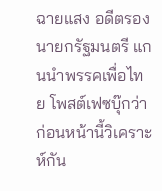ฉายแสง อดีตรองนายกรัฐมนตรี แกนนำพรรคเพื่อไทย โพสต์เฟซบุ๊กว่า ก่อนหน้านี้วิเคราะห์กัน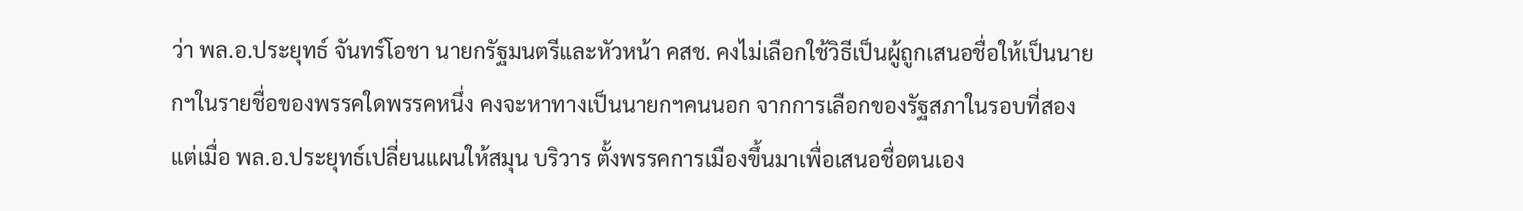ว่า พล.อ.ประยุทธ์ จันทร์โอชา นายกรัฐมนตรีและหัวหน้า คสช. คงไม่เลือกใช้วิธีเป็นผู้ถูกเสนอชื่อให้เป็นนายกฯในรายชื่อของพรรคใดพรรคหนึ่ง คงจะหาทางเป็นนายกฯคนนอก จากการเลือกของรัฐสภาในรอบที่สอง แต่เมื่อ พล.อ.ประยุทธ์เปลี่ยนแผนให้สมุน บริวาร ตั้งพรรคการเมืองขึ้นมาเพื่อเสนอชื่อตนเอง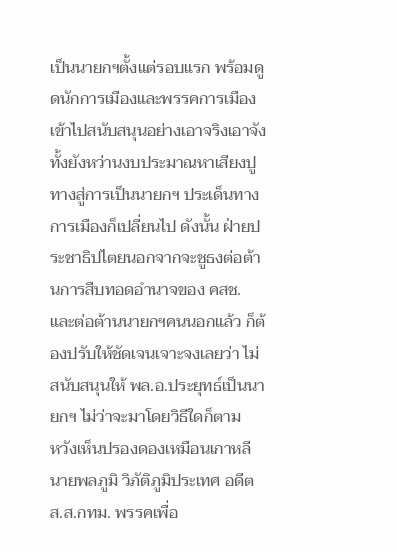เป็นนายกฯตั้งแต่รอบแรก พร้อมดูดนักการเมืองและพรรคการเมืองเข้าไปสนับสนุนอย่างเอาจริงเอาจัง ทั้งยังหว่านงบประมาณหาเสียงปูทางสู่การเป็นนายกฯ ประเด็นทางการเมืองก็เปลี่ยนไป ดังนั้น ฝ่ายประชาธิปไตยนอกจากจะชูธงต่อต้านการสืบทอดอำนาจของ คสช. และต่อต้านนายกฯคนนอกแล้ว ก็ต้องปรับให้ชัดเจนเจาะจงเลยว่า ไม่สนับสนุนให้ พล.อ.ประยุทธ์เป็นนายกฯ ไม่ว่าจะมาโดยวิธีใดก็ตาม
หวังเห็นปรองดองเหมือนเกาหลี
นายพลภูมิ วิภัติภูมิประเทศ อดีต ส.ส.กทม. พรรคเพื่อ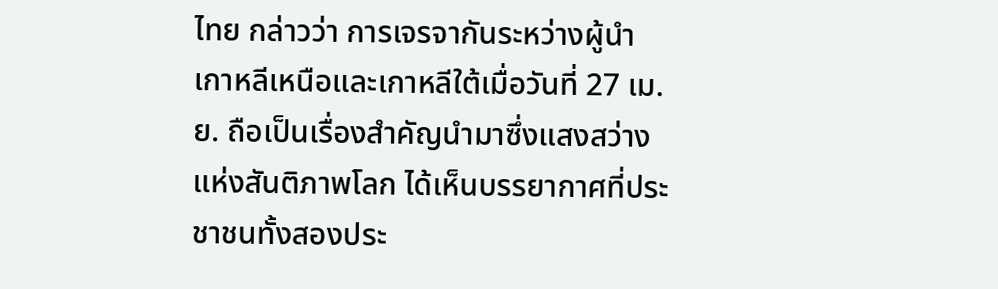ไทย กล่าวว่า การเจรจากันระหว่างผู้นำเกาหลีเหนือและเกาหลีใต้เมื่อวันที่ 27 เม.ย. ถือเป็นเรื่องสำคัญนำมาซึ่งแสงสว่างแห่งสันติภาพโลก ได้เห็นบรรยากาศที่ประชาชนทั้งสองประ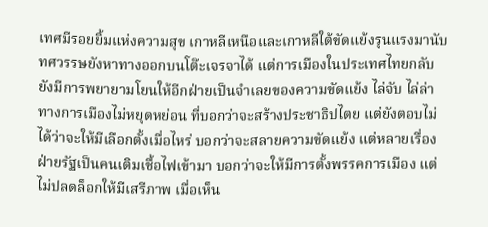เทศมีรอยยิ้มแห่งความสุข เกาหลีเหนือและเกาหลีใต้ขัดแย้งรุนแรงมานับทศวรรษยังหาทางออกบนโต๊ะเจรจาได้ แต่การเมืองในประเทศไทยกลับยังมีการพยายามโยนให้อีกฝ่ายเป็นจำเลยของความขัดแย้ง ไล่จับ ไล่ล่าทางการเมืองไม่หยุดหย่อน ที่บอกว่าจะสร้างประชาธิปไตย แต่ยังตอบไม่ได้ว่าจะให้มีเลือกตั้งเมื่อไหร่ บอกว่าจะสลายความขัดแย้ง แต่หลายเรื่องฝ่ายรัฐเป็นคนเติมเชื้อไฟเข้ามา บอกว่าจะให้มีการตั้งพรรคการเมือง แต่ไม่ปลดล็อกให้มีเสรีภาพ เมื่อเห็น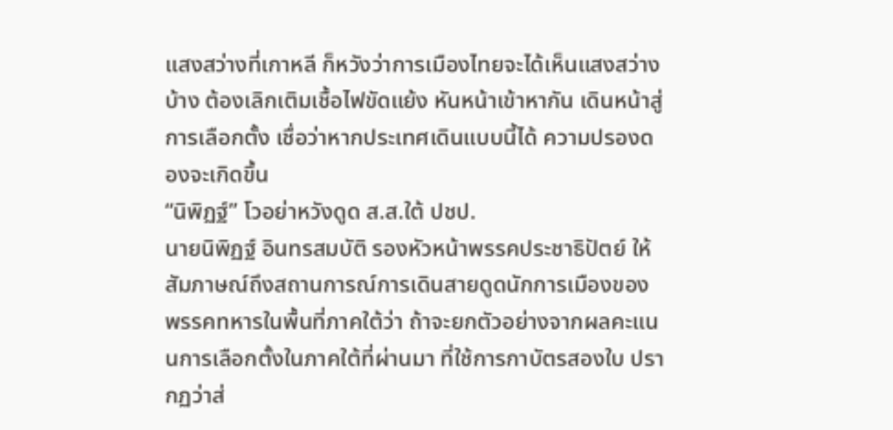แสงสว่างที่เกาหลี ก็หวังว่าการเมืองไทยจะได้เห็นแสงสว่างบ้าง ต้องเลิกเติมเชื้อไฟขัดแย้ง หันหน้าเข้าหากัน เดินหน้าสู่การเลือกตั้ง เชื่อว่าหากประเทศเดินแบบนี้ได้ ความปรองดองจะเกิดขึ้น
“นิพิฏฐ์” โวอย่าหวังดูด ส.ส.ใต้ ปชป.
นายนิพิฏฐ์ อินทรสมบัติ รองหัวหน้าพรรคประชาธิปัตย์ ให้สัมภาษณ์ถึงสถานการณ์การเดินสายดูดนักการเมืองของพรรคทหารในพื้นที่ภาคใต้ว่า ถ้าจะยกตัวอย่างจากผลคะแนนการเลือกตั้งในภาคใต้ที่ผ่านมา ที่ใช้การกาบัตรสองใบ ปรากฏว่าส่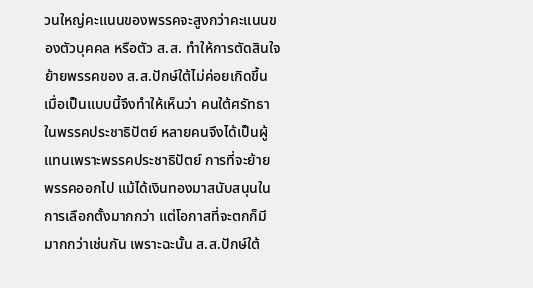วนใหญ่คะแนนของพรรคจะสูงกว่าคะแนนของตัวบุคคล หรือตัว ส.ส. ทำให้การตัดสินใจย้ายพรรคของ ส.ส.ปักษ์ใต้ไม่ค่อยเกิดขึ้น เมื่อเป็นแบบนี้จึงทำให้เห็นว่า คนใต้ศรัทธาในพรรคประชาธิปัตย์ หลายคนจึงได้เป็นผู้แทนเพราะพรรคประชาธิปัตย์ การที่จะย้าย พรรคออกไป แม้ได้เงินทองมาสนับสนุนในการเลือกตั้งมากกว่า แต่โอกาสที่จะตกก็มีมากกว่าเช่นกัน เพราะฉะนั้น ส.ส.ปักษ์ใต้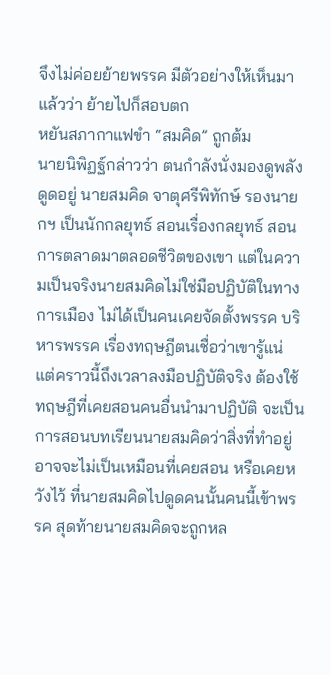จึงไม่ค่อยย้ายพรรค มีตัวอย่างให้เห็นมาแล้วว่า ย้ายไปก็สอบตก
หยันสภากาแฟขำ “สมคิด” ถูกต้ม
นายนิพิฏฐ์กล่าวว่า ตนกำลังนั่งมองดูพลังดูดอยู่ นายสมคิด จาตุศรีพิทักษ์ รองนายกฯ เป็นนักกลยุทธ์ สอนเรื่องกลยุทธ์ สอนการตลาดมาตลอดชีวิตของเขา แต่ในความเป็นจริงนายสมคิดไม่ใช่มือปฏิบัติในทางการเมือง ไม่ได้เป็นคนเคยจัดตั้งพรรค บริหารพรรค เรื่องทฤษฎีตนเชื่อว่าเขารู้แน่ แต่คราวนี้ถึงเวลาลงมือปฏิบัติจริง ต้องใช้ทฤษฎีที่เคยสอนคนอื่นนำมาปฏิบัติ จะเป็นการสอนบทเรียนนายสมคิดว่าสิ่งที่ทำอยู่อาจจะไม่เป็นเหมือนที่เคยสอน หรือเคยหวังไว้ ที่นายสมคิดไปดูดคนนั้นคนนี้เข้าพรรค สุดท้ายนายสมคิดจะถูกหล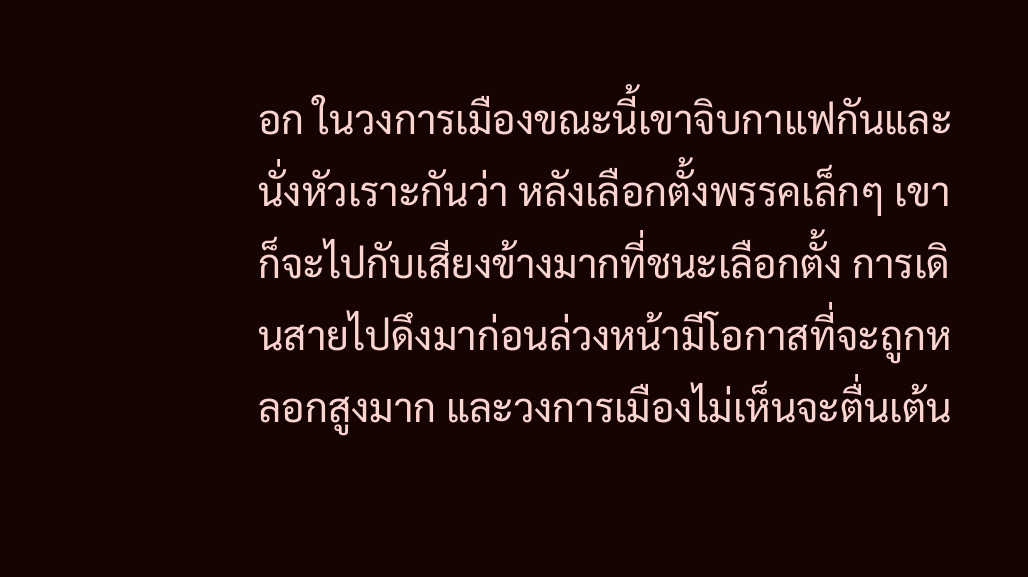อก ในวงการเมืองขณะนี้เขาจิบกาแฟกันและนั่งหัวเราะกันว่า หลังเลือกตั้งพรรคเล็กๆ เขาก็จะไปกับเสียงข้างมากที่ชนะเลือกตั้ง การเดินสายไปดึงมาก่อนล่วงหน้ามีโอกาสที่จะถูกหลอกสูงมาก และวงการเมืองไม่เห็นจะตื่นเต้น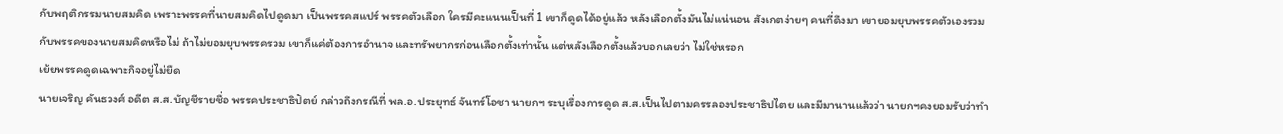กับพฤติกรรมนายสมคิด เพราะพรรคที่นายสมคิดไปดูดมา เป็นพรรคสแปร์ พรรคตัวเลือก ใครมีคะแนนเป็นที่ 1 เขาก็ดูดได้อยู่แล้ว หลังเลือกตั้งมันไม่แน่นอน สังเกตง่ายๆ คนที่ดึงมา เขายอมยุบพรรคตัวเองรวมกับพรรคของนายสมคิดหรือไม่ ถ้าไม่ยอมยุบพรรครวม เขาก็แค่ต้องการอำนาจ และทรัพยากรก่อนเลือกตั้งเท่านั้น แต่หลังเลือกตั้งแล้วบอกเลยว่า ไม่ใช่หรอก
เย้ยพรรคดูดเฉพาะกิจอยู่ไม่ยืด
นายเจริญ คันธวงศ์ อดีต ส.ส.บัญชีรายชื่อ พรรคประชาธิปัตย์ กล่าวถึงกรณีที่ พล.อ.ประยุทธ์ จันทร์โอชา นายกฯ ระบุเรื่องการดูด ส.ส.เป็นไปตามครรลองประชาธิปไตย และมีมานานแล้วว่า นายกฯคงยอมรับว่าทำ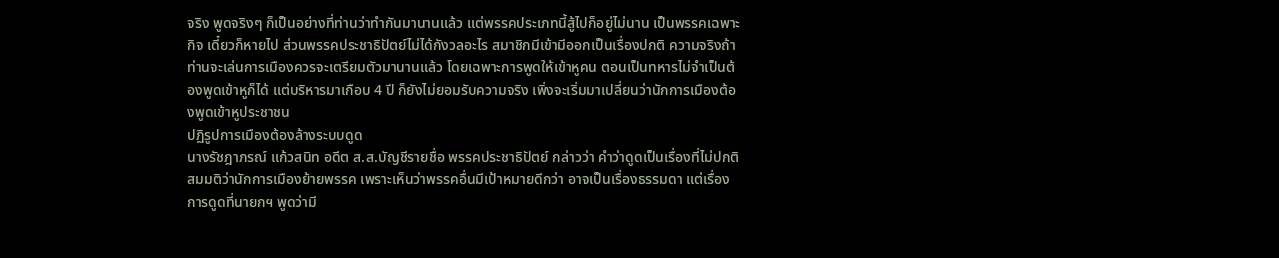จริง พูดจริงๆ ก็เป็นอย่างที่ท่านว่าทำกันมานานแล้ว แต่พรรคประเภทนี้สู้ไปก็อยู่ไม่นาน เป็นพรรคเฉพาะกิจ เดี๋ยวก็หายไป ส่วนพรรคประชาธิปัตย์ไม่ได้กังวลอะไร สมาชิกมีเข้ามีออกเป็นเรื่องปกติ ความจริงถ้าท่านจะเล่นการเมืองควรจะเตรียมตัวมานานแล้ว โดยเฉพาะการพูดให้เข้าหูคน ตอนเป็นทหารไม่จำเป็นต้องพูดเข้าหูก็ได้ แต่บริหารมาเกือบ 4 ปี ก็ยังไม่ยอมรับความจริง เพิ่งจะเริ่มมาเปลี่ยนว่านักการเมืองต้องพูดเข้าหูประชาชน
ปฏิรูปการเมืองต้องล้างระบบดูด
นางรัชฎาภรณ์ แก้วสนิท อดีต ส.ส.บัญชีรายชื่อ พรรคประชาธิปัตย์ กล่าวว่า คำว่าดูดเป็นเรื่องที่ไม่ปกติ สมมติว่านักการเมืองย้ายพรรค เพราะเห็นว่าพรรคอื่นมีเป้าหมายดีกว่า อาจเป็นเรื่องธรรมดา แต่เรื่องการดูดที่นายกฯ พูดว่ามี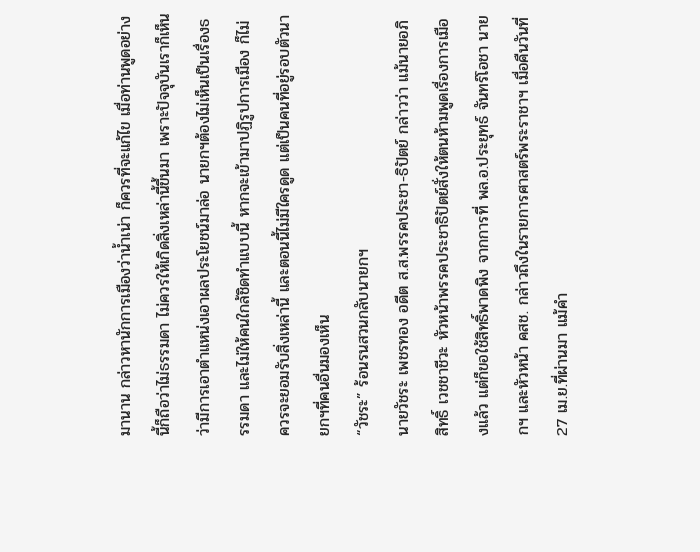มานาน กล่าวหานักการเมืองว่าน้ำเน่า ก็ควรที่จะแก้ไข เมื่อท่านพูดอย่างนี้ก็ถือว่าไม่ธรรมดา ไม่ควรให้เกิดสิ่งเหล่านี้ขึ้นมา เพราะปัจจุบันเราก็เห็นว่ามีการเอาตำแหน่งเอาผลประโยชน์มาล่อ นายกฯต้องไม่เห็นเป็นเรื่องธรรมดา และไม่ให้คนใกล้ชิดทำแบบนี้ หากจะเข้ามาปฏิรูปการเมือง ก็ไม่ควรจะยอมรับสิ่งเหล่านี้ และตอนนี้ไม่มีใครดูด แต่เป็นคนที่อยู่รอบตัวนายกฯที่คนอื่นมองเห็น
“วัชระ” ร้อนรนสวนกลับนายกฯ
นายวัชระ เพชรทอง อดีต ส.ส.พรรคประชา-ธิปัตย์ กล่าวว่า แม้นายอภิสิทธิ์ เวชชาชีวะ หัวหน้าพรรคประชาธิปัตย์สั่งให้ตนห้ามพูดเรื่องการเมืองแล้ว แต่ก็ขอใช้สิทธิ์พาดพิง จากการที่ พล.อ.ประยุทธ์ จันทร์โอชา นายกฯ และหัวหน้า คสช. กล่าวถึงในรายการศาสตร์พระราชาฯ เมื่อคืนวันที่ 27 เม.ย.ที่ผ่านมา แม้คำ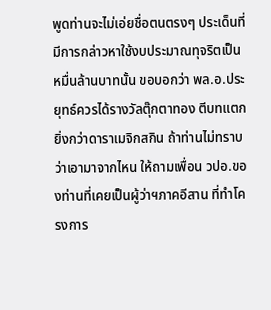พูดท่านจะไม่เอ่ยชื่อตนตรงๆ ประเด็นที่มีการกล่าวหาใช้งบประมาณทุจริตเป็นหมื่นล้านบาทนั้น ขอบอกว่า พล.อ.ประยุทธ์ควรได้รางวัลตุ๊กตาทอง ตีบทแตกยิ่งกว่าดาราเมจิกสกิน ถ้าท่านไม่ทราบว่าเอามาจากไหน ให้ถามเพื่อน วปอ.ของท่านที่เคยเป็นผู้ว่าฯภาคอีสาน ที่ทำโครงการ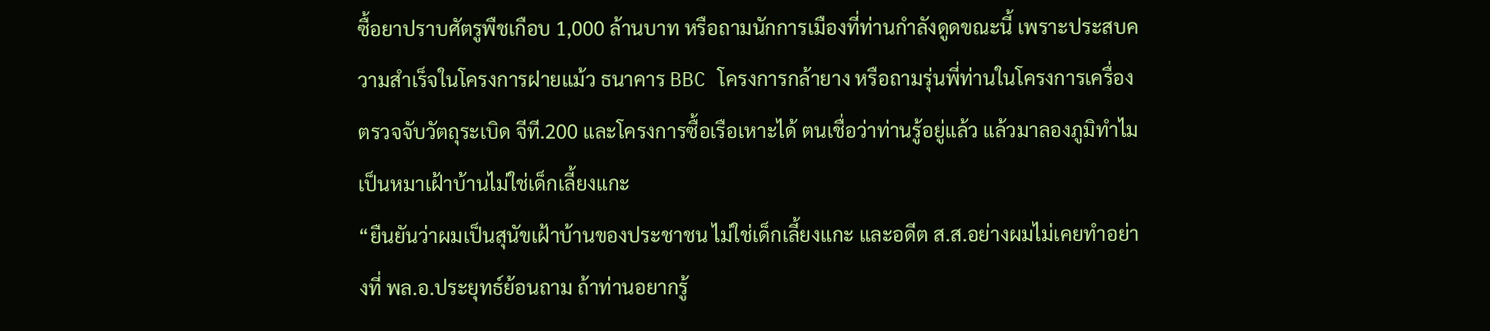ซื้อยาปราบศัตรูพืชเกือบ 1,000 ล้านบาท หรือถามนักการเมืองที่ท่านกำลังดูดขณะนี้ เพราะประสบความสำเร็จในโครงการฝายแม้ว ธนาคาร BBC โครงการกล้ายาง หรือถามรุ่นพี่ท่านในโครงการเครื่องตรวจจับวัตถุระเบิด จีที.200 และโครงการซื้อเรือเหาะได้ ตนเชื่อว่าท่านรู้อยู่แล้ว แล้วมาลองภูมิทำไม
เป็นหมาเฝ้าบ้านไม่ใช่เด็กเลี้ยงแกะ
“ยืนยันว่าผมเป็นสุนัขเฝ้าบ้านของประชาชน ไม่ใช่เด็กเลี้ยงแกะ และอดีต ส.ส.อย่างผมไม่เคยทำอย่างที่ พล.อ.ประยุทธ์ย้อนถาม ถ้าท่านอยากรู้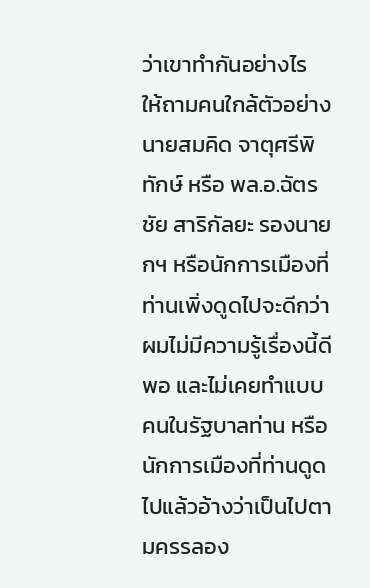ว่าเขาทำกันอย่างไร ให้ถามคนใกล้ตัวอย่างนายสมคิด จาตุศรีพิทักษ์ หรือ พล.อ.ฉัตรชัย สาริกัลยะ รองนายกฯ หรือนักการเมืองที่ท่านเพิ่งดูดไปจะดีกว่า ผมไม่มีความรู้เรื่องนี้ดีพอ และไม่เคยทำแบบคนในรัฐบาลท่าน หรือนักการเมืองที่ท่านดูดไปแล้วอ้างว่าเป็นไปตามครรลอง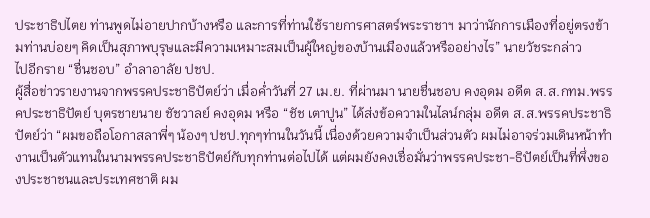ประชาธิปไตย ท่านพูดไม่อายปากบ้างหรือ และการที่ท่านใช้รายการศาสตร์พระราชาฯ มาว่านักการเมืองที่อยู่ตรงข้ามท่านบ่อยๆ คิดเป็นสุภาพบุรุษและมีความเหมาะสมเป็นผู้ใหญ่ของบ้านเมืองแล้วหรืออย่างไร” นายวัชระกล่าว
ไปอีกราย “ชื่นชอบ” อำลาอาลัย ปชป.
ผู้สื่อข่าวรายงานจากพรรคประชาธิปัตย์ว่า เมื่อค่ำวันที่ 27 เม.ย. ที่ผ่านมา นายชื่นชอบ คงอุดม อดีต ส.ส.กทม.พรรคประชาธิปัตย์ บุตรชายนาย ชัชวาลย์ คงอุดม หรือ “ชัช เตาปูน” ได้ส่งข้อความในไลน์กลุ่ม อดีต ส.ส.พรรคประชาธิปัตย์ว่า “ผมขอถือโอกาสลาพี่ๆ น้องๆ ปชป.ทุกๆท่านในวันนี้ เนื่องด้วยความจำเป็นส่วนตัว ผมไม่อาจร่วมเดินหน้าทำงานเป็นตัวแทนในนามพรรคประชาธิปัตย์กับทุกท่านต่อไปได้ แต่ผมยังคงเชื่อมั่นว่าพรรคประชา-ธิปัตย์เป็นที่พึ่งของประชาชนและประเทศชาติ ผม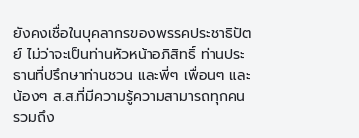ยังคงเชื่อในบุคลากรของพรรคประชาธิปัตย์ ไม่ว่าจะเป็นท่านหัวหน้าอภิสิทธิ์ ท่านประธานที่ปรึกษาท่านชวน และพี่ๆ เพื่อนๆ และน้องๆ ส.ส.ที่มีความรู้ความสามารถทุกคน รวมถึง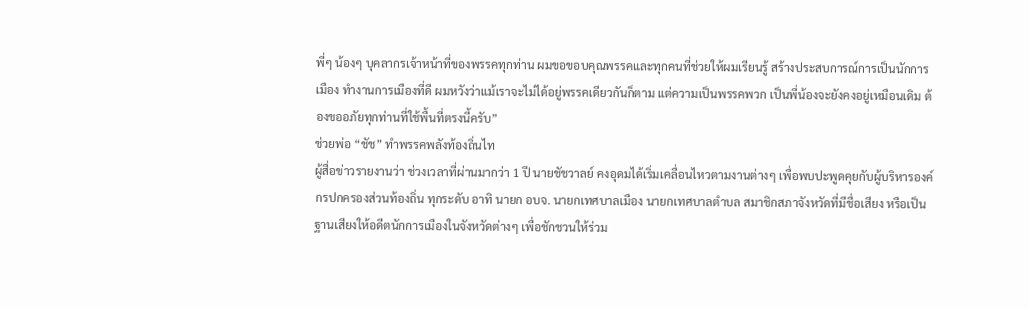พี่ๆ น้องๆ บุคลากรเจ้าหน้าที่ของพรรคทุกท่าน ผมขอขอบคุณพรรคและทุกคนที่ช่วยให้ผมเรียนรู้ สร้างประสบการณ์การเป็นนักการเมือง ทำงานการเมืองที่ดี ผมหวังว่าแม้เราจะไม่ได้อยู่พรรคเดียวกันก็ตาม แต่ความเป็นพรรคพวก เป็นพี่น้องจะยังคงอยู่เหมือนเดิม ต้องขออภัยทุกท่านที่ใช้พื้นที่ตรงนี้ครับ”
ช่วยพ่อ “ชัช” ทำพรรคพลังท้องถิ่นไท
ผู้สื่อข่าวรายงานว่า ช่วงเวลาที่ผ่านมากว่า 1 ปี นายชัชวาลย์ คงอุดมได้เริ่มเคลื่อนไหวตามงานต่างๆ เพื่อพบปะพูดคุยกับผู้บริหารองค์กรปกครองส่วนท้องถิ่น ทุกระดับ อาทิ นายก อบจ. นายกเทศบาลเมือง นายกเทศบาลตำบล สมาชิกสภาจังหวัดที่มีชื่อเสียง หรือเป็นฐานเสียงให้อดีตนักการเมืองในจังหวัดต่างๆ เพื่อชักชวนให้ร่วม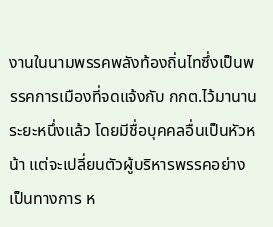งานในนามพรรคพลังท้องถิ่นไทซึ่งเป็นพรรคการเมืองที่จดแจ้งกับ กกต.ไว้มานานระยะหนึ่งแล้ว โดยมีชื่อบุคคลอื่นเป็นหัวหน้า แต่จะเปลี่ยนตัวผู้บริหารพรรคอย่างเป็นทางการ ห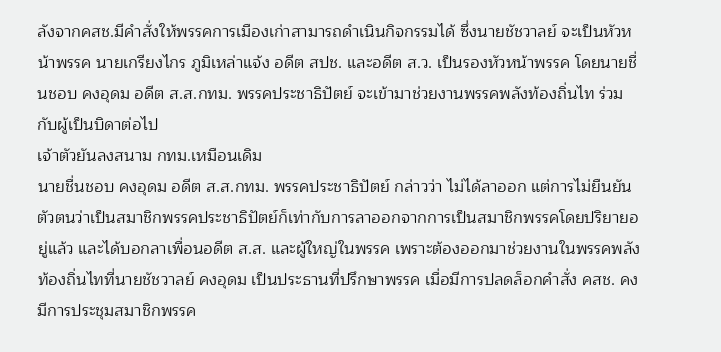ลังจากคสช.มีคำสั่งให้พรรคการเมืองเก่าสามารถดำเนินกิจกรรมได้ ซึ่งนายชัชวาลย์ จะเป็นหัวหน้าพรรค นายเกรียงไกร ภูมิเหล่าแจ้ง อดีต สปช. และอดีต ส.ว. เป็นรองหัวหน้าพรรค โดยนายชื่นชอบ คงอุดม อดีต ส.ส.กทม. พรรคประชาธิปัตย์ จะเข้ามาช่วยงานพรรคพลังท้องถิ่นไท ร่วมกับผู้เป็นบิดาต่อไป
เจ้าตัวยันลงสนาม กทม.เหมือนเดิม
นายชื่นชอบ คงอุดม อดีต ส.ส.กทม. พรรคประชาธิปัตย์ กล่าวว่า ไม่ได้ลาออก แต่การไม่ยืนยันตัวตนว่าเป็นสมาชิกพรรคประชาธิปัตย์ก็เท่ากับการลาออกจากการเป็นสมาชิกพรรคโดยปริยายอยู่แล้ว และได้บอกลาเพื่อนอดีต ส.ส. และผู้ใหญ่ในพรรค เพราะต้องออกมาช่วยงานในพรรคพลังท้องถิ่นไทที่นายชัชวาลย์ คงอุดม เป็นประธานที่ปรึกษาพรรค เมื่อมีการปลดล็อกคำสั่ง คสช. คงมีการประชุมสมาชิกพรรค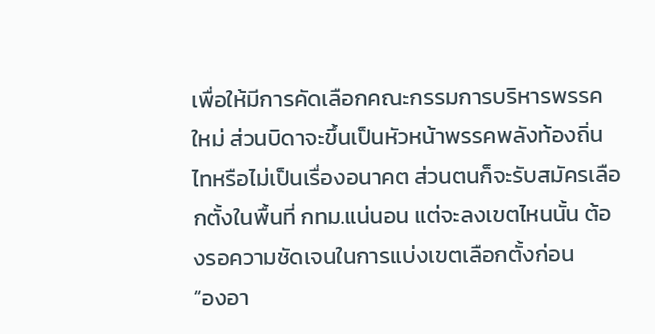เพื่อให้มีการคัดเลือกคณะกรรมการบริหารพรรคใหม่ ส่วนบิดาจะขึ้นเป็นหัวหน้าพรรคพลังท้องถิ่นไทหรือไม่เป็นเรื่องอนาคต ส่วนตนก็จะรับสมัครเลือกตั้งในพื้นที่ กทม.แน่นอน แต่จะลงเขตไหนนั้น ต้องรอความชัดเจนในการแบ่งเขตเลือกตั้งก่อน
“องอา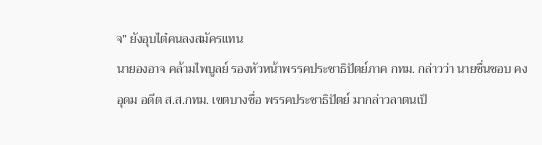จ” ยังอุบไต๋คนลงสมัครแทน
นายองอาจ คล้ามไพบูลย์ รองหัวหน้าพรรคประชาธิปัตย์ภาค กทม. กล่าวว่า นายชื่นชอบ คงอุดม อดีต ส.ส.กทม. เขตบางซื่อ พรรคประชาธิปัตย์ มากล่าวลาตนเป็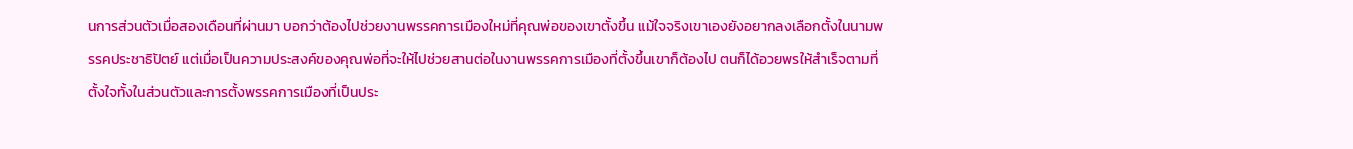นการส่วนตัวเมื่อสองเดือนที่ผ่านมา บอกว่าต้องไปช่วยงานพรรคการเมืองใหม่ที่คุณพ่อของเขาตั้งขึ้น แม้ใจจริงเขาเองยังอยากลงเลือกตั้งในนามพรรคประชาธิปัตย์ แต่เมื่อเป็นความประสงค์ของคุณพ่อที่จะให้ไปช่วยสานต่อในงานพรรคการเมืองที่ตั้งขึ้นเขาก็ต้องไป ตนก็ได้อวยพรให้สำเร็จตามที่ตั้งใจทั้งในส่วนตัวและการตั้งพรรคการเมืองที่เป็นประ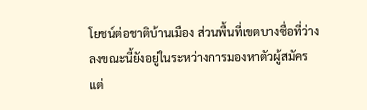โยชน์ต่อชาติบ้านเมือง ส่วนพื้นที่เขตบางซื่อที่ว่างลงขณะนี้ยังอยู่ในระหว่างการมองหาตัวผู้สมัคร แต่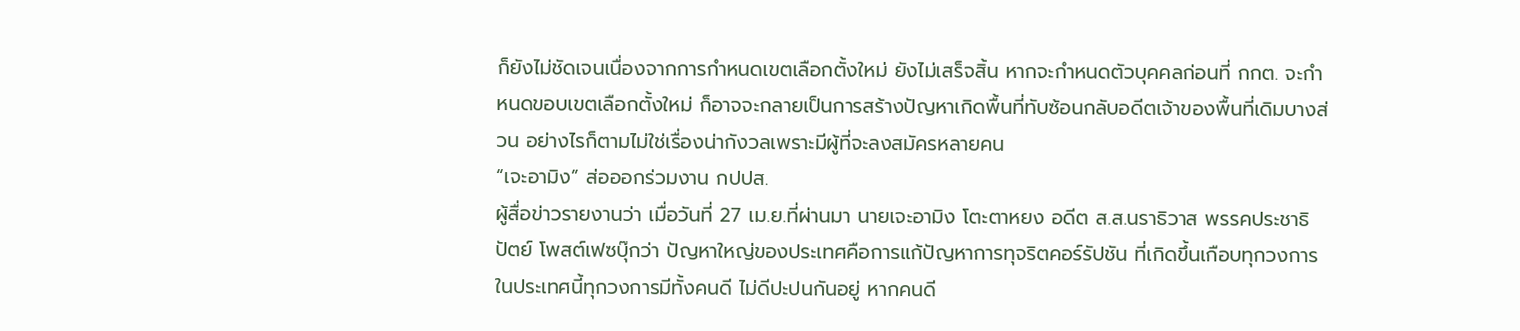ก็ยังไม่ชัดเจนเนื่องจากการกำหนดเขตเลือกตั้งใหม่ ยังไม่เสร็จสิ้น หากจะกำหนดตัวบุคคลก่อนที่ กกต. จะกำหนดขอบเขตเลือกตั้งใหม่ ก็อาจจะกลายเป็นการสร้างปัญหาเกิดพื้นที่ทับซ้อนกลับอดีตเจ้าของพื้นที่เดิมบางส่วน อย่างไรก็ตามไม่ใช่เรื่องน่ากังวลเพราะมีผู้ที่จะลงสมัครหลายคน
“เจะอามิง” ส่อออกร่วมงาน กปปส.
ผู้สื่อข่าวรายงานว่า เมื่อวันที่ 27 เม.ย.ที่ผ่านมา นายเจะอามิง โตะตาหยง อดีต ส.ส.นราธิวาส พรรคประชาธิปัตย์ โพสต์เฟซบุ๊กว่า ปัญหาใหญ่ของประเทศคือการแก้ปัญหาการทุจริตคอร์รัปชัน ที่เกิดขึ้นเกือบทุกวงการ ในประเทศนี้ทุกวงการมีทั้งคนดี ไม่ดีปะปนกันอยู่ หากคนดี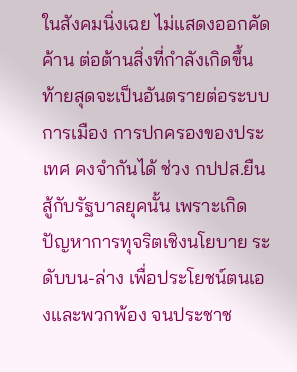ในสังคมนิ่งเฉย ไม่แสดงออกคัดค้าน ต่อต้านสิ่งที่กำลังเกิดขึ้น ท้ายสุดจะเป็นอันตรายต่อระบบการเมือง การปกครองของประเทศ คงจำกันได้ ช่วง กปปส.ยืนสู้กับรัฐบาลยุคนั้น เพราะเกิดปัญหาการทุจริตเชิงนโยบาย ระดับบน-ล่าง เพื่อประโยชน์ตนเองและพวกพ้อง จนประชาช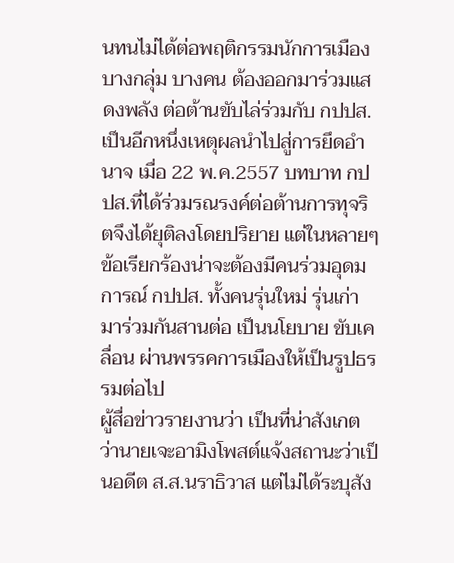นทนไม่ได้ต่อพฤติกรรมนักการเมืองบางกลุ่ม บางคน ต้องออกมาร่วมแสดงพลัง ต่อต้านขับไล่ร่วมกับ กปปส. เป็นอีกหนึ่งเหตุผลนำไปสู่การยึดอำนาจ เมื่อ 22 พ.ค.2557 บทบาท กปปส.ที่ได้ร่วมรณรงค์ต่อต้านการทุจริตจึงได้ยุติลงโดยปริยาย แต่ในหลายๆ ข้อเรียกร้องน่าจะต้องมีคนร่วมอุดมการณ์ กปปส. ทั้งคนรุ่นใหม่ รุ่นเก่ามาร่วมกันสานต่อ เป็นนโยบาย ขับเคลื่อน ผ่านพรรคการเมืองให้เป็นรูปธรรมต่อไป
ผู้สื่อข่าวรายงานว่า เป็นที่น่าสังเกตว่านายเจะอามิงโพสต์แจ้งสถานะว่าเป็นอดีต ส.ส.นราธิวาส แต่ไม่ได้ระบุสัง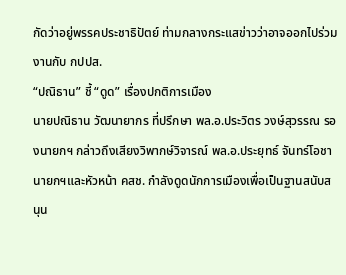กัดว่าอยู่พรรคประชาธิปัตย์ ท่ามกลางกระแสข่าวว่าอาจออกไปร่วมงานกับ กปปส.
“ปณิธาน” ชี้ “ดูด” เรื่องปกติการเมือง
นายปณิธาน วัฒนายากร ที่ปรึกษา พล.อ.ประวิตร วงษ์สุวรรณ รองนายกฯ กล่าวถึงเสียงวิพากษ์วิจารณ์ พล.อ.ประยุทธ์ จันทร์โอชา นายกฯและหัวหน้า คสช. กำลังดูดนักการเมืองเพื่อเป็นฐานสนับสนุน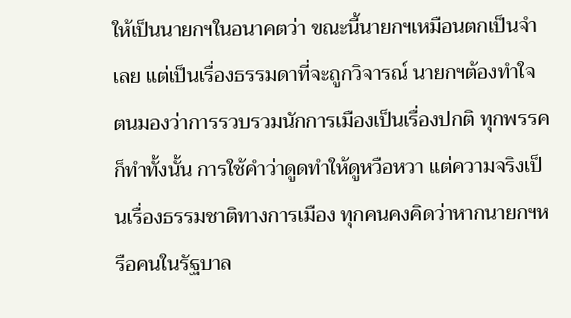ให้เป็นนายกฯในอนาคตว่า ขณะนี้นายกฯเหมือนตกเป็นจำเลย แต่เป็นเรื่องธรรมดาที่จะถูกวิจารณ์ นายกฯต้องทำใจ ตนมองว่าการรวบรวมนักการเมืองเป็นเรื่องปกติ ทุกพรรคก็ทำทั้งนั้น การใช้คำว่าดูดทำให้ดูหวือหวา แต่ความจริงเป็นเรื่องธรรมชาติทางการเมือง ทุกคนคงคิดว่าหากนายกฯหรือคนในรัฐบาล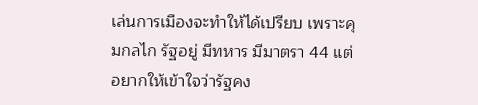เล่นการเมืองจะทำให้ได้เปรียบ เพราะคุมกลไก รัฐอยู่ มีทหาร มีมาตรา 44 แต่อยากให้เข้าใจว่ารัฐคง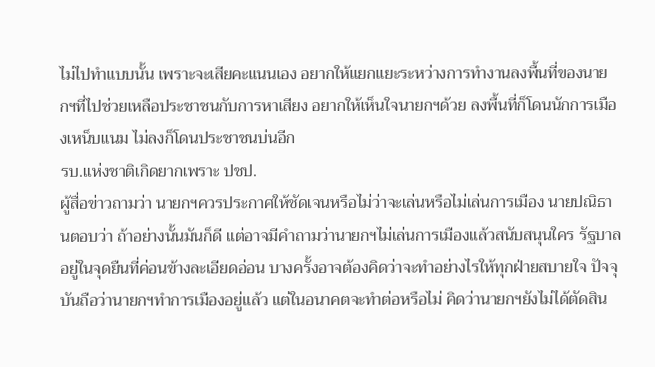ไม่ไปทำแบบนั้น เพราะจะเสียคะแนนเอง อยากให้แยกแยะระหว่างการทำงานลงพื้นที่ของนายกฯที่ไปช่วยเหลือประชาชนกับการหาเสียง อยากให้เห็นใจนายกฯด้วย ลงพื้นที่ก็โดนนักการเมืองเหน็บแนม ไม่ลงก็โดนประชาชนบ่นอีก
รบ.แห่งชาติเกิดยากเพราะ ปชป.
ผู้สื่อข่าวถามว่า นายกฯควรประกาศให้ชัดเจนหรือไม่ว่าจะเล่นหรือไม่เล่นการเมือง นายปณิธานตอบว่า ถ้าอย่างนั้นมันก็ดี แต่อาจมีคำถามว่านายกฯไม่เล่นการเมืองแล้วสนับสนุนใคร รัฐบาลอยู่ในจุดยืนที่ค่อนข้างละเอียดอ่อน บางครั้งอาจต้องคิดว่าจะทำอย่างไรให้ทุกฝ่ายสบายใจ ปัจจุบันถือว่านายกฯทำการเมืองอยู่แล้ว แต่ในอนาคตจะทำต่อหรือไม่ คิดว่านายกฯยังไม่ได้ตัดสิน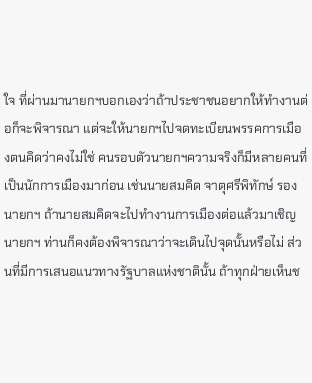ใจ ที่ผ่านมานายกฯบอกเองว่าถ้าประชาชนอยากให้ทำงานต่อก็จะพิจารณา แต่จะให้นายกฯไปจดทะเบียนพรรคการเมืองตนคิดว่าคงไม่ใช่ คนรอบตัวนายกฯความจริงก็มีหลายคนที่เป็นนักการเมืองมาก่อน เช่นนายสมคิด จาตุศรีพิทักษ์ รองนายกฯ ถ้านายสมคิดจะไปทำงานการเมืองต่อแล้วมาเชิญนายกฯ ท่านก็คงต้องพิจารณาว่าจะเดินไปจุดนั้นหรือไม่ ส่วนที่มีการเสนอแนวทางรัฐบาลแห่งชาตินั้น ถ้าทุกฝ่ายเห็นช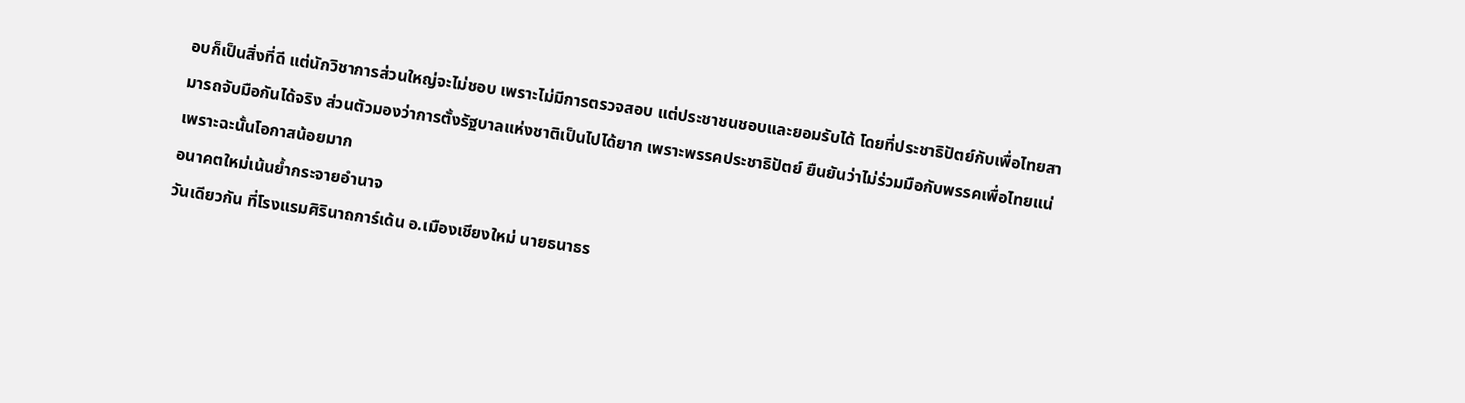อบก็เป็นสิ่งที่ดี แต่นักวิชาการส่วนใหญ่จะไม่ชอบ เพราะไม่มีการตรวจสอบ แต่ประชาชนชอบและยอมรับได้ โดยที่ประชาธิปัตย์กับเพื่อไทยสามารถจับมือกันได้จริง ส่วนตัวมองว่าการตั้งรัฐบาลแห่งชาติเป็นไปได้ยาก เพราะพรรคประชาธิปัตย์ ยืนยันว่าไม่ร่วมมือกับพรรคเพื่อไทยแน่ เพราะฉะนั้นโอกาสน้อยมาก
อนาคตใหม่เน้นย้ำกระจายอำนาจ
วันเดียวกัน ที่โรงแรมศิรินาถการ์เด้น อ.เมืองเชียงใหม่ นายธนาธร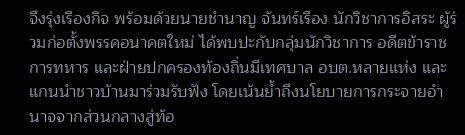จึงรุ่งเรืองกิจ พร้อมด้วยนายชำนาญ จันทร์เรือง นักวิชาการอิสระ ผู้ร่วมก่อตั้งพรรคอนาคตใหม่ ได้พบปะกับกลุ่มนักวิชาการ อดีตข้าราชการทหาร และฝ่ายปกครองท้องถิ่นมีเทศบาล อบต.หลายแห่ง และแกนนำชาวบ้านมาร่วมรับฟัง โดยเน้นย้ำถึงนโยบายการกระจายอำนาจจากส่วนกลางสู่ท้อ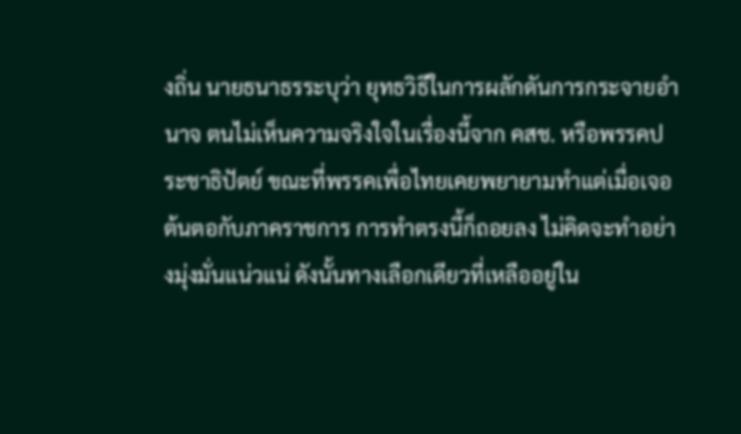งถิ่น นายธนาธรระบุว่า ยุทธวิธีในการผลักดันการกระจายอำนาจ ตนไม่เห็นความจริงใจในเรื่องนี้จาก คสช. หรือพรรคประชาธิปัตย์ ขณะที่พรรคเพื่อไทยเคยพยายามทำแต่เมื่อเจอต้นตอกับภาคราชการ การทำตรงนี้ก็ถอยลง ไม่คิดจะทำอย่างมุ่งมั่นแน่วแน่ ดังนั้นทางเลือกเดียวที่เหลืออยู่ใน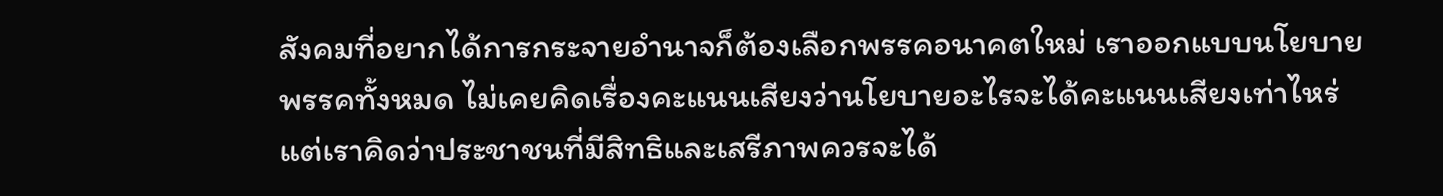สังคมที่อยากได้การกระจายอำนาจก็ต้องเลือกพรรคอนาคตใหม่ เราออกแบบนโยบายพรรคทั้งหมด ไม่เคยคิดเรื่องคะแนนเสียงว่านโยบายอะไรจะได้คะแนนเสียงเท่าไหร่ แต่เราคิดว่าประชาชนที่มีสิทธิและเสรีภาพควรจะได้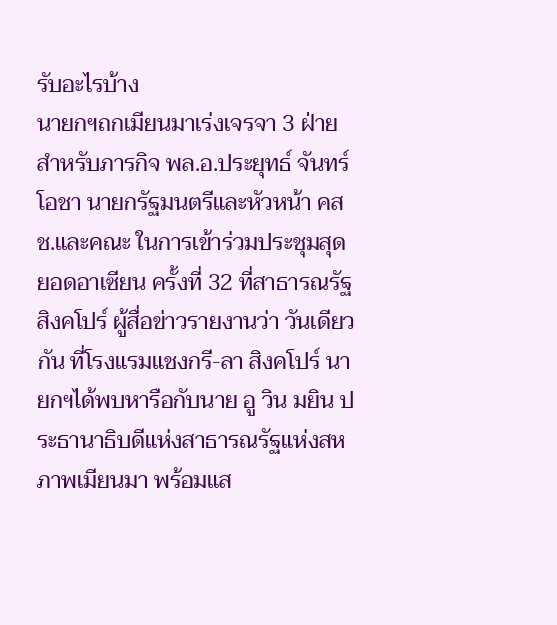รับอะไรบ้าง
นายกฯถกเมียนมาเร่งเจรจา 3 ฝ่าย
สำหรับภารกิจ พล.อ.ประยุทธ์ จันทร์โอชา นายกรัฐมนตรีและหัวหน้า คสช.และคณะ ในการเข้าร่วมประชุมสุดยอดอาเซียน ครั้งที่ 32 ที่สาธารณรัฐสิงคโปร์ ผู้สื่อข่าวรายงานว่า วันเดียวกัน ที่โรงแรมแชงกรี-ลา สิงคโปร์ นายกฯได้พบหารือกับนาย อู วิน มยิน ประธานาธิบดีแห่งสาธารณรัฐแห่งสหภาพเมียนมา พร้อมแส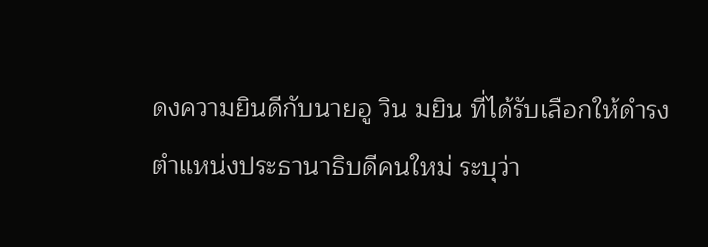ดงความยินดีกับนายอู วิน มยิน ที่ได้รับเลือกให้ดำรงตำแหน่งประธานาธิบดีคนใหม่ ระบุว่า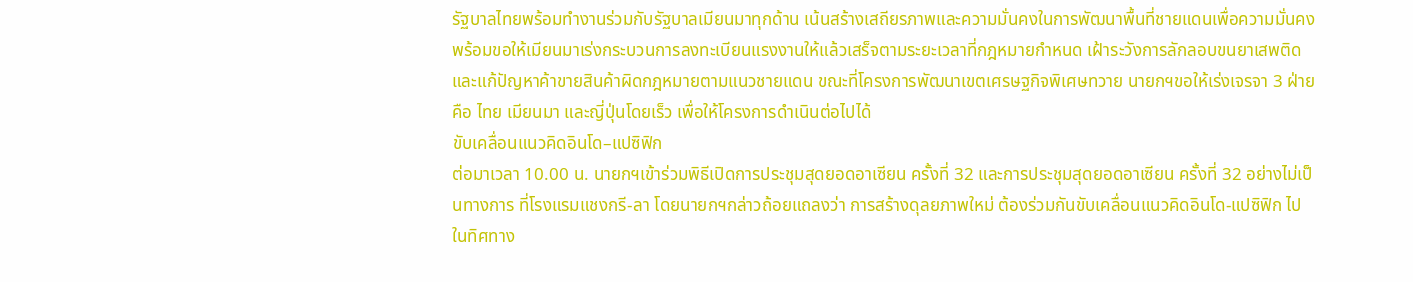รัฐบาลไทยพร้อมทำงานร่วมกับรัฐบาลเมียนมาทุกด้าน เน้นสร้างเสถียรภาพและความมั่นคงในการพัฒนาพื้นที่ชายแดนเพื่อความมั่นคง พร้อมขอให้เมียนมาเร่งกระบวนการลงทะเบียนแรงงานให้แล้วเสร็จตามระยะเวลาที่กฎหมายกำหนด เฝ้าระวังการลักลอบขนยาเสพติดและแก้ปัญหาค้าขายสินค้าผิดกฎหมายตามแนวชายแดน ขณะที่โครงการพัฒนาเขตเศรษฐกิจพิเศษทวาย นายกฯขอให้เร่งเจรจา 3 ฝ่ายคือ ไทย เมียนมา และญี่ปุ่นโดยเร็ว เพื่อให้โครงการดำเนินต่อไปได้
ขับเคลื่อนแนวคิดอินโด–แปซิฟิก
ต่อมาเวลา 10.00 น. นายกฯเข้าร่วมพิธีเปิดการประชุมสุดยอดอาเซียน ครั้งที่ 32 และการประชุมสุดยอดอาเซียน ครั้งที่ 32 อย่างไม่เป็นทางการ ที่โรงแรมแชงกรี-ลา โดยนายกฯกล่าวถ้อยแถลงว่า การสร้างดุลยภาพใหม่ ต้องร่วมกันขับเคลื่อนแนวคิดอินโด-แปซิฟิก ไปในทิศทาง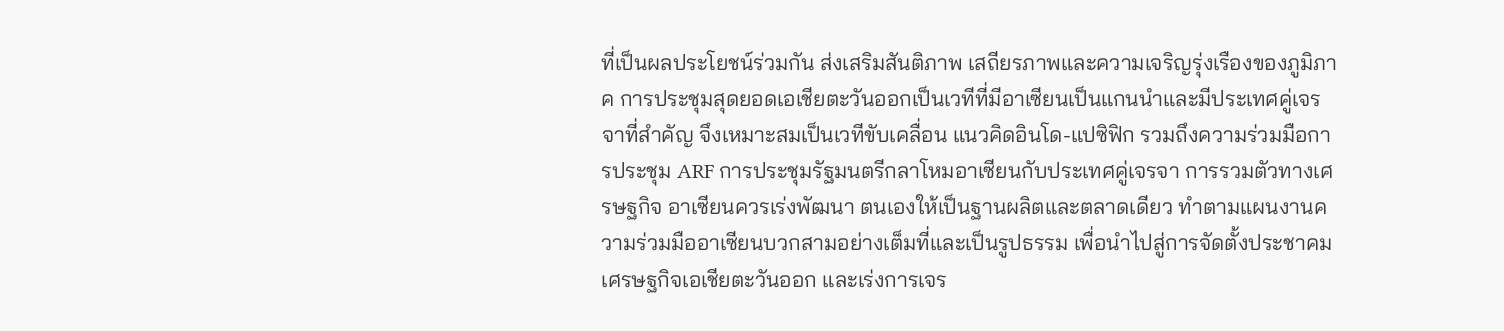ที่เป็นผลประโยชน์ร่วมกัน ส่งเสริมสันติภาพ เสถียรภาพและความเจริญรุ่งเรืองของภูมิภาค การประชุมสุดยอดเอเชียตะวันออกเป็นเวทีที่มีอาเซียนเป็นแกนนำและมีประเทศคู่เจรจาที่สำคัญ จึงเหมาะสมเป็นเวทีขับเคลื่อน แนวคิดอินโด-แปซิฟิก รวมถึงความร่วมมือการประชุม ARF การประชุมรัฐมนตรีกลาโหมอาเซียนกับประเทศคู่เจรจา การรวมตัวทางเศรษฐกิจ อาเซียนควรเร่งพัฒนา ตนเองให้เป็นฐานผลิตและตลาดเดียว ทำตามแผนงานความร่วมมืออาเซียนบวกสามอย่างเต็มที่และเป็นรูปธรรม เพื่อนำไปสู่การจัดตั้งประชาคมเศรษฐกิจเอเชียตะวันออก และเร่งการเจร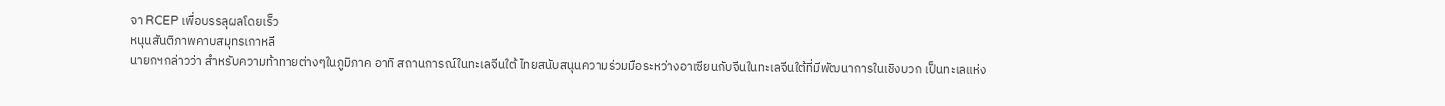จา RCEP เพื่อบรรลุผลโดยเร็ว
หนุนสันติภาพคาบสมุทรเกาหลี
นายกฯกล่าวว่า สำหรับความท้าทายต่างๆในภูมิภาค อาทิ สถานการณ์ในทะเลจีนใต้ ไทยสนับสนุนความร่วมมือระหว่างอาเซียนกับจีนในทะเลจีนใต้ที่มีพัฒนาการในเชิงบวก เป็นทะเลแห่ง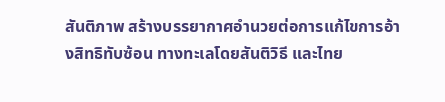สันติภาพ สร้างบรรยากาศอำนวยต่อการแก้ไขการอ้างสิทธิทับซ้อน ทางทะเลโดยสันติวิธี และไทย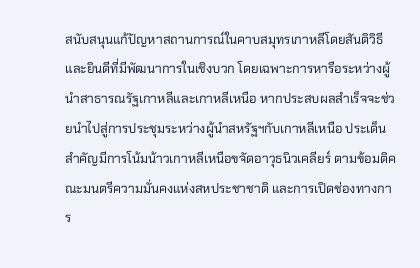สนับสนุนแก้ปัญหาสถานการณ์ในคาบสมุทรเกาหลีโดยสันติวิธีและยินดีที่มีพัฒนาการในเชิงบวก โดยเฉพาะการหารือระหว่างผู้นำสาธารณรัฐเกาหลีและเกาหลีเหนือ หากประสบผลสำเร็จจะช่วยนำไปสู่การประชุมระหว่างผู้นำสหรัฐฯกับเกาหลีเหนือ ประเด็นสำคัญมีการโน้มน้าวเกาหลีเหนือขจัดอาวุธนิวเคลียร์ ตามข้อมติคณะมนตรีความมั่นคงแห่งสหประชาชาติ และการเปิดช่องทางการ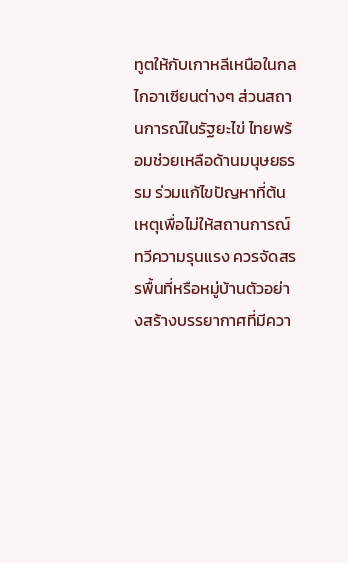ทูตให้กับเกาหลีเหนือในกลไกอาเซียนต่างๆ ส่วนสถานการณ์ในรัฐยะไข่ ไทยพร้อมช่วยเหลือด้านมนุษยธรรม ร่วมแก้ไขปัญหาที่ต้นเหตุเพื่อไม่ให้สถานการณ์ทวีความรุนแรง ควรจัดสรรพื้นที่หรือหมู่บ้านตัวอย่างสร้างบรรยากาศที่มีควา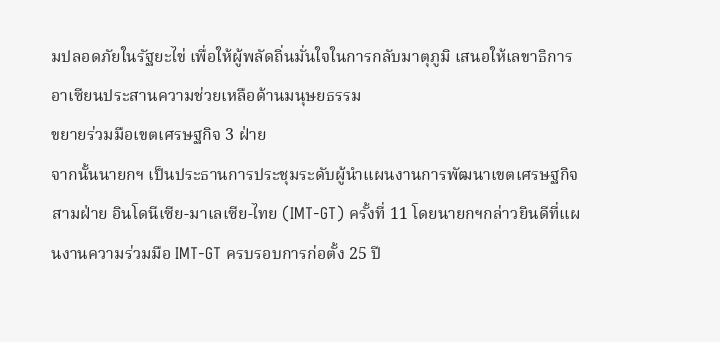มปลอดภัยในรัฐยะไข่ เพื่อให้ผู้พลัดถิ่นมั่นใจในการกลับมาตุภูมิ เสนอให้เลขาธิการอาเซียนประสานความช่วยเหลือด้านมนุษยธรรม
ขยายร่วมมือเขตเศรษฐกิจ 3 ฝ่าย
จากนั้นนายกฯ เป็นประธานการประชุมระดับผู้นำแผนงานการพัฒนาเขตเศรษฐกิจสามฝ่าย อินโดนีเซีย-มาเลเซีย-ไทย (IMT-GT) ครั้งที่ 11 โดยนายกฯกล่าวยินดีที่แผนงานความร่วมมือ IMT-GT ครบรอบการก่อตั้ง 25 ปี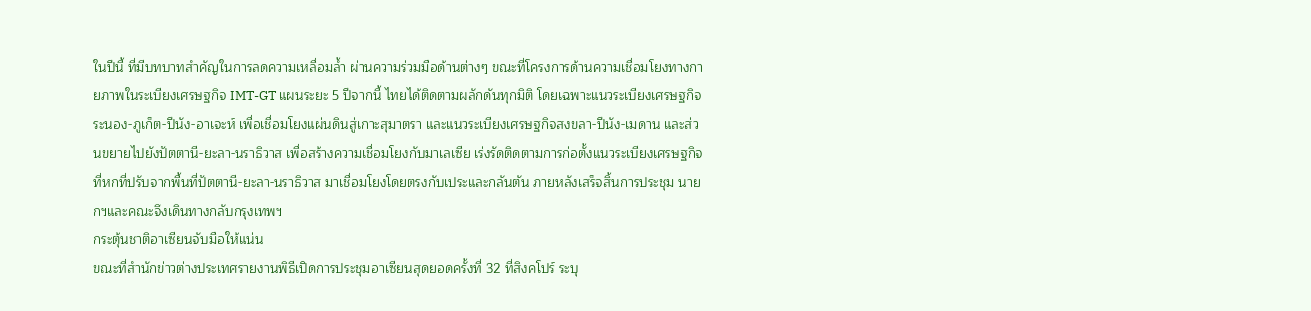ในปีนี้ ที่มีบทบาทสำคัญในการลดความเหลื่อมล้ำ ผ่านความร่วมมือด้านต่างๆ ขณะที่โครงการด้านความเชื่อมโยงทางกายภาพในระเบียงเศรษฐกิจ IMT-GT แผนระยะ 5 ปีจากนี้ ไทยได้ติดตามผลักดันทุกมิติ โดยเฉพาะแนวระเบียงเศรษฐกิจระนอง-ภูเก็ต-ปีนัง-อาเจะห์ เพื่อเชื่อมโยงแผ่นดินสู่เกาะสุมาตรา และแนวระเบียงเศรษฐกิจสงขลา-ปีนัง-เมดาน และส่วนขยายไปยังปัตตานี-ยะลา-นราธิวาส เพื่อสร้างความเชื่อมโยงกับมาเลเซีย เร่งรัดติดตามการก่อตั้งแนวระเบียงเศรษฐกิจที่หกที่ปรับจากพื้นที่ปัตตานี-ยะลา-นราธิวาส มาเชื่อมโยงโดยตรงกับเประและกลันตัน ภายหลังเสร็จสิ้นการประชุม นายกฯและคณะจึงเดินทางกลับกรุงเทพฯ
กระตุ้นชาติอาเซียนจับมือให้แน่น
ขณะที่สำนักข่าวต่างประเทศรายงานพิธีเปิดการประชุมอาเซียนสุดยอดครั้งที่ 32 ที่สิงคโปร์ ระบุ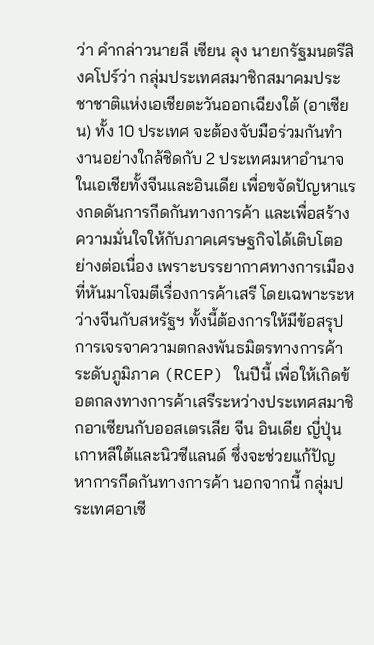ว่า คำกล่าวนายลี เซียน ลุง นายกรัฐมนตรีสิงคโปร์ว่า กลุ่มประเทศสมาชิกสมาคมประชาชาติแห่งเอเชียตะวันออกเฉียงใต้ (อาเซียน) ทั้ง 10 ประเทศ จะต้องจับมือร่วมกันทำงานอย่างใกล้ชิดกับ 2 ประเทศมหาอำนาจในเอเชียทั้งจีนและอินเดีย เพื่อขจัดปัญหาแรงกดดันการกีดกันทางการค้า และเพื่อสร้างความมั่นใจให้กับภาคเศรษฐกิจได้เติบโตอย่างต่อเนื่อง เพราะบรรยากาศทางการเมืองที่หันมาโจมตีเรื่องการค้าเสรี โดยเฉพาะระหว่างจีนกับสหรัฐฯ ทั้งนี้ต้องการให้มีข้อสรุปการเจรจาความตกลงพันธมิตรทางการค้าระดับภูมิภาค (RCEP) ในปีนี้ เพื่อให้เกิดข้อตกลงทางการค้าเสรีระหว่างประเทศสมาชิกอาเซียนกับออสเตรเลีย จีน อินเดีย ญี่ปุ่น เกาหลีใต้และนิวซีแลนด์ ซึ่งจะช่วยแก้ปัญหาการกีดกันทางการค้า นอกจากนี้ กลุ่มประเทศอาเซี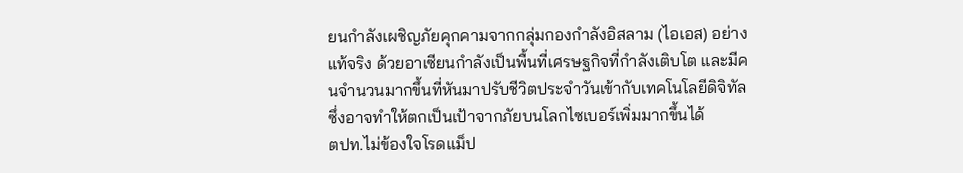ยนกำลังเผชิญภัยคุกคามจากกลุ่มกองกำลังอิสลาม (ไอเอส) อย่างแท้จริง ด้วยอาเซียนกำลังเป็นพื้นที่เศรษฐกิจที่กำลังเติบโต และมีคนจำนวนมากขึ้นที่หันมาปรับชีวิตประจำวันเข้ากับเทคโนโลยีดิจิทัล ซึ่งอาจทำให้ตกเป็นเป้าจากภัยบนโลกไซเบอร์เพิ่มมากขึ้นได้
ตปท.ไม่ข้องใจโรดแม็ป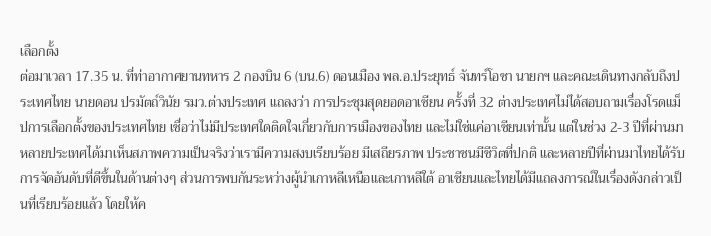เลือกตั้ง
ต่อมาเวลา 17.35 น. ที่ท่าอากาศยานทหาร 2 กองบิน 6 (บน.6) ดอนเมือง พล.อ.ประยุทธ์ จันทร์โอชา นายกฯ และคณะเดินทางกลับถึงประเทศไทย นายดอน ปรมัตถ์วินัย รมว.ต่างประเทศ แถลงว่า การประชุมสุดยอดอาเซียน ครั้งที่ 32 ต่างประเทศไม่ได้สอบถามเรื่องโรดแม็ปการเลือกตั้งของประเทศไทย เชื่อว่าไม่มีประเทศใดติดใจเกี่ยวกับการเมืองของไทย และไม่ใช่แค่อาเซียนเท่านั้น แต่ในช่วง 2-3 ปีที่ผ่านมา หลายประเทศได้มาเห็นสภาพความเป็นจริงว่าเรามีความสงบเรียบร้อย มีเสถียรภาพ ประชาชนมีชีวิตที่ปกติ และหลายปีที่ผ่านมาไทยได้รับการจัดอันดับที่ดีขึ้นในด้านต่างๆ ส่วนการพบกันระหว่างผู้นำเกาหลีเหนือและเกาหลีใต้ อาเซียนและไทยได้มีแถลงการณ์ในเรื่องดังกล่าวเป็นที่เรียบร้อยแล้ว โดยให้ค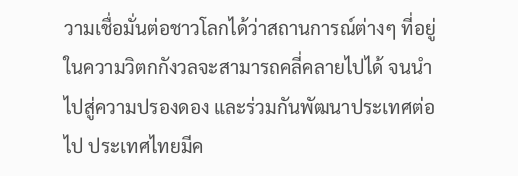วามเชื่อมั่นต่อชาวโลกได้ว่าสถานการณ์ต่างๆ ที่อยู่ในความวิตกกังวลจะสามารถคลี่คลายไปได้ จนนำไปสู่ความปรองดอง และร่วมกันพัฒนาประเทศต่อไป ประเทศไทยมีค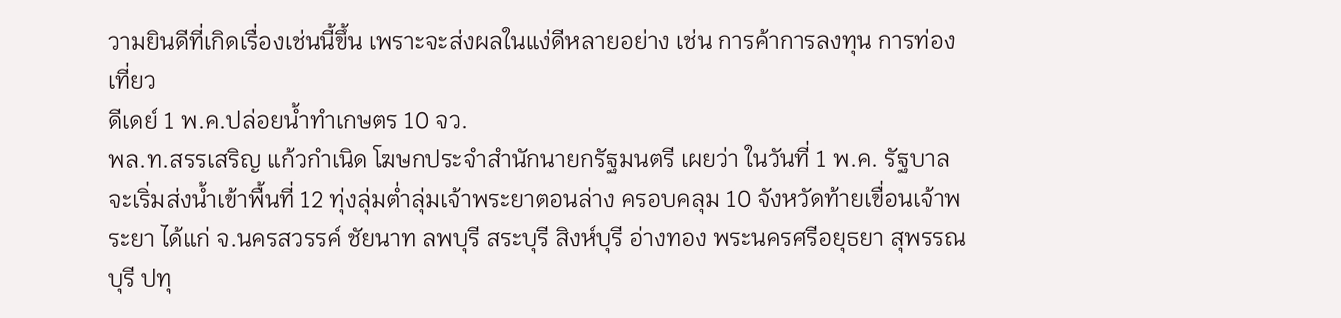วามยินดีที่เกิดเรื่องเช่นนี้ขึ้น เพราะจะส่งผลในแง่ดีหลายอย่าง เช่น การค้าการลงทุน การท่องเที่ยว
ดีเดย์ 1 พ.ค.ปล่อยน้ำทำเกษตร 10 จว.
พล.ท.สรรเสริญ แก้วกำเนิด โฆษกประจำสำนักนายกรัฐมนตรี เผยว่า ในวันที่ 1 พ.ค. รัฐบาลจะเริ่มส่งน้ำเข้าพื้นที่ 12 ทุ่งลุ่มต่ำลุ่มเจ้าพระยาตอนล่าง ครอบคลุม 10 จังหวัดท้ายเขื่อนเจ้าพระยา ได้แก่ จ.นครสวรรค์ ชัยนาท ลพบุรี สระบุรี สิงห์บุรี อ่างทอง พระนครศรีอยุธยา สุพรรณบุรี ปทุ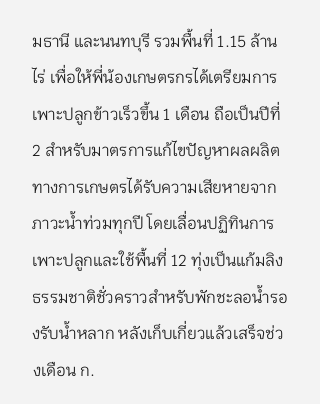มธานี และนนทบุรี รวมพื้นที่ 1.15 ล้านไร่ เพื่อให้พี่น้องเกษตรกรได้เตรียมการเพาะปลูกข้าวเร็วขึ้น 1 เดือน ถือเป็นปีที่ 2 สำหรับมาตรการแก้ไขปัญหาผลผลิตทางการเกษตรได้รับความเสียหายจากภาวะน้ำท่วมทุกปี โดยเลื่อนปฏิทินการเพาะปลูกและใช้พื้นที่ 12 ทุ่งเป็นแก้มลิงธรรมชาติชั่วคราวสำหรับพักชะลอน้ำรองรับน้ำหลาก หลังเก็บเกี่ยวแล้วเสร็จช่วงเดือน ก.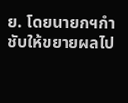ย. โดยนายกฯกำชับให้ขยายผลไป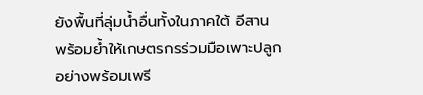ยังพื้นที่ลุ่มน้ำอื่นทั้งในภาคใต้ อีสาน พร้อมย้ำให้เกษตรกรร่วมมือเพาะปลูกอย่างพร้อมเพรี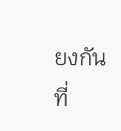ยงกัน
ที่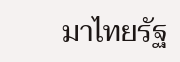มาไทยรัฐ